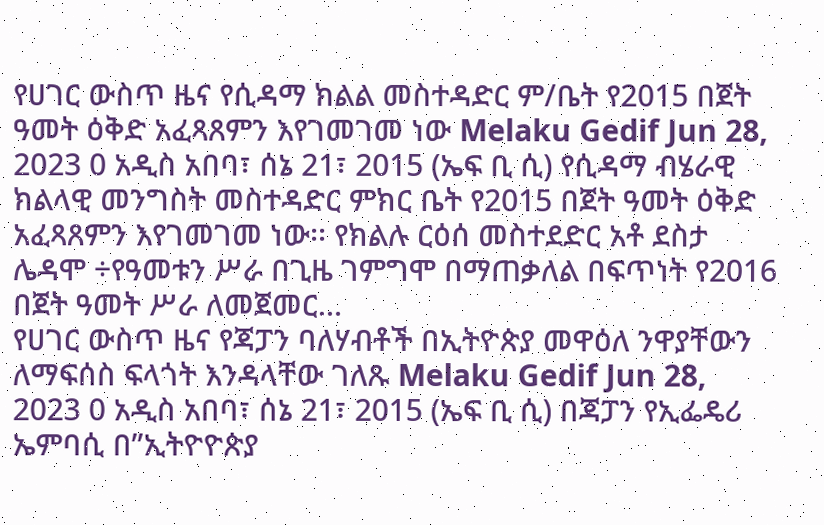የሀገር ውስጥ ዜና የሲዳማ ክልል መስተዳድር ም/ቤት የ2015 በጀት ዓመት ዕቅድ አፈጻጸምን እየገመገመ ነው Melaku Gedif Jun 28, 2023 0 አዲስ አበባ፣ ሰኔ 21፣ 2015 (ኤፍ ቢ ሲ) የሲዳማ ብሄራዊ ክልላዊ መንግስት መስተዳድር ምክር ቤት የ2015 በጀት ዓመት ዕቅድ አፈጻጸምን እየገመገመ ነው፡፡ የክልሉ ርዕሰ መስተደድር አቶ ደስታ ሌዳሞ ÷የዓመቱን ሥራ በጊዜ ገምግሞ በማጠቃለል በፍጥነት የ2016 በጀት ዓመት ሥራ ለመጀመር…
የሀገር ውስጥ ዜና የጃፓን ባለሃብቶች በኢትዮጵያ መዋዕለ ንዋያቸውን ለማፍሰስ ፍላጎት እንዳላቸው ገለጹ Melaku Gedif Jun 28, 2023 0 አዲስ አበባ፣ ሰኔ 21፣ 2015 (ኤፍ ቢ ሲ) በጃፓን የኢፌዴሪ ኤምባሲ በ”ኢትዮዮጵያ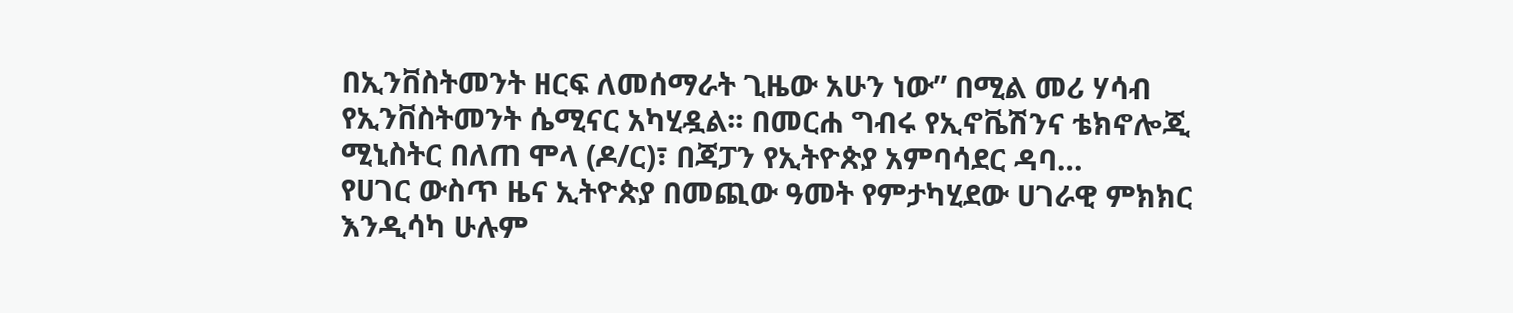በኢንቨስትመንት ዘርፍ ለመሰማራት ጊዜው አሁን ነው” በሚል መሪ ሃሳብ የኢንቨስትመንት ሴሚናር አካሂዷል፡፡ በመርሐ ግብሩ የኢኖቬሽንና ቴክኖሎጂ ሚኒስትር በለጠ ሞላ (ዶ/ር)፣ በጃፓን የኢትዮጵያ አምባሳደር ዳባ…
የሀገር ውስጥ ዜና ኢትዮጵያ በመጪው ዓመት የምታካሂደው ሀገራዊ ምክክር እንዲሳካ ሁሉም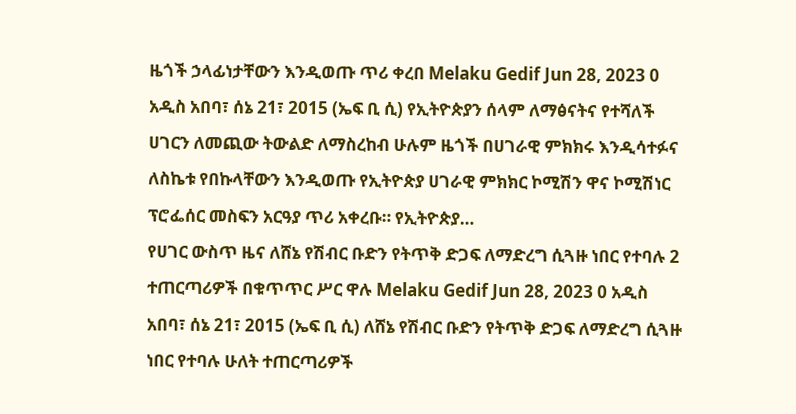ዜጎች ኃላፊነታቸውን እንዲወጡ ጥሪ ቀረበ Melaku Gedif Jun 28, 2023 0 አዲስ አበባ፣ ሰኔ 21፣ 2015 (ኤፍ ቢ ሲ) የኢትዮጵያን ሰላም ለማፅናትና የተሻለች ሀገርን ለመጪው ትውልድ ለማስረከብ ሁሉም ዜጎች በሀገራዊ ምክክሩ እንዲሳተፉና ለስኬቱ የበኩላቸውን እንዲወጡ የኢትዮጵያ ሀገራዊ ምክክር ኮሚሽን ዋና ኮሚሽነር ፕሮፌሰር መስፍን አርዓያ ጥሪ አቀረቡ። የኢትዮጵያ…
የሀገር ውስጥ ዜና ለሸኔ የሽብር ቡድን የትጥቅ ድጋፍ ለማድረግ ሲጓዙ ነበር የተባሉ 2 ተጠርጣሪዎች በቁጥጥር ሥር ዋሉ Melaku Gedif Jun 28, 2023 0 አዲስ አበባ፣ ሰኔ 21፣ 2015 (ኤፍ ቢ ሲ) ለሸኔ የሽብር ቡድን የትጥቅ ድጋፍ ለማድረግ ሲጓዙ ነበር የተባሉ ሁለት ተጠርጣሪዎች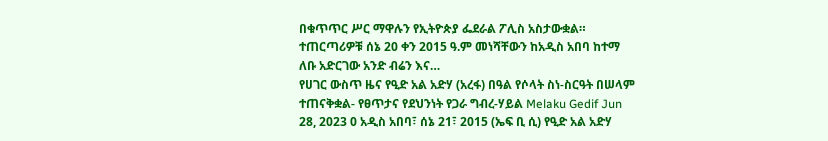በቁጥጥር ሥር ማዋሉን የኢትዮጵያ ፌደራል ፖሊስ አስታውቋል። ተጠርጣሪዎቹ ሰኔ 20 ቀን 2015 ዓ.ም መነሻቸውን ከአዲስ አበባ ከተማ ለቡ አድርገው አንድ ብሬን እና…
የሀገር ውስጥ ዜና የዒድ አል አድሃ (አረፋ) በዓል የሶላት ስነ-ስርዓት በሠላም ተጠናቅቋል- የፀጥታና የደህንነት የጋራ ግብረ-ሃይል Melaku Gedif Jun 28, 2023 0 አዲስ አበባ፣ ሰኔ 21፣ 2015 (ኤፍ ቢ ሲ) የዒድ አል አድሃ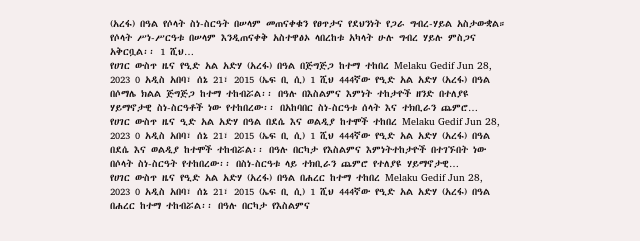(አረፋ) በዓል የሶላት ስነ-ስርዓት በሠላም መጠናቀቁን የፀጥታና የደህንነት የጋራ ግብረ-ሃይል አስታውቋል። የሶላት ሥነ-ሥርዓቱ በሠላም እንዲጠናቀቅ አስተዋፅኦ ላበረከቱ አካላት ሁሉ ግብረ ሃይሉ ምስጋና አቅርቧል፡፡ 1 ሺህ…
የሀገር ውስጥ ዜና የዒድ አል አድሃ (አረፋ) በዓል በጅግጅጋ ከተማ ተከበረ Melaku Gedif Jun 28, 2023 0 አዲስ አበባ፣ ሰኔ 21፣ 2015 (ኤፍ ቢ ሲ) 1 ሺህ 444ኛው የዒድ አል አድሃ (አረፋ) በዓል በሶማሌ ክልል ጅግጅጋ ከተማ ተከብሯል፡፡ በዓሉ በእስልምና እምነት ተከታዮች ዘንድ በተለያዩ ሃይማኖታዊ ስነ-ስርዓቶች ነው የተከበረው፡፡ በአከባበር ስነ-ስርዓቱ ሰላት እና ተክቢራን ጨምሮ…
የሀገር ውስጥ ዜና ዒድ አል አድሃ በዓል በደሴ እና ወልዲያ ከተሞች ተከበረ Melaku Gedif Jun 28, 2023 0 አዲስ አበባ፣ ሰኔ 21፣ 2015 (ኤፍ ቢ ሲ) 1 ሺህ 444ኛው የዒድ አል አድሃ (አረፋ) በዓል በደሴ እና ወልዲያ ከተሞች ተከብሯል፡፡ በዓሉ በርካታ የእስልምና እምነትተከታዮች በተገኙበት ነው በሶላት ስነ-ስርዓት የተከበረው፡፡ በስነ-ስርዓቱ ላይ ተክቢራን ጨምሮ የተለያዩ ሃይማኖታዊ…
የሀገር ውስጥ ዜና የዒድ አል አድሃ (አረፋ) በዓል በሐረር ከተማ ተከበረ Melaku Gedif Jun 28, 2023 0 አዲስ አበባ፣ ሰኔ 21፣ 2015 (ኤፍ ቢ ሲ) 1 ሺህ 444ኛው የዒድ አል አድሃ (አረፋ) በዓል በሐረር ከተማ ተከብሯል፡፡ በዓሉ በርካታ የእስልምና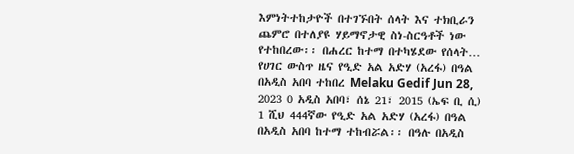እምነትተከታዮች በተገኙበት ሰላት እና ተክቢራን ጨምሮ በተለያዩ ሃይማኖታዊ ስነ-ስርዓቶች ነው የተከበረው፡፡ በሐረር ከተማ በተካሄደው የሰላት…
የሀገር ውስጥ ዜና የዒድ አል አድሃ (አረፋ) በዓል በአዲስ አበባ ተከበረ Melaku Gedif Jun 28, 2023 0 አዲስ አበባ፣ ሰኔ 21፣ 2015 (ኤፍ ቢ ሲ) 1 ሺህ 444ኛው የዒድ አል አድሃ (አረፋ) በዓል በአዲስ አበባ ከተማ ተከብሯል፡፡ በዓሉ በአዲስ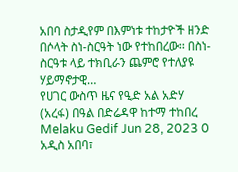አበባ ስታዲየም በእምነቱ ተከታዮች ዘንድ በሶላት ስነ-ስርዓት ነው የተከበረው፡፡ በስነ-ስርዓቱ ላይ ተክቢራን ጨምሮ የተለያዩ ሃይማኖታዊ…
የሀገር ውስጥ ዜና የዒድ አል አድሃ (አረፋ) በዓል በድሬዳዋ ከተማ ተከበረ Melaku Gedif Jun 28, 2023 0 አዲስ አበባ፣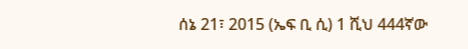ሰኔ 21፣ 2015 (ኤፍ ቢ ሲ) 1 ሺህ 444ኛው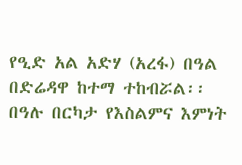የዒድ አል አድሃ (አረፋ) በዓል በድሬዳዋ ከተማ ተከብሯል፡፡ በዓሉ በርካታ የእስልምና እምነት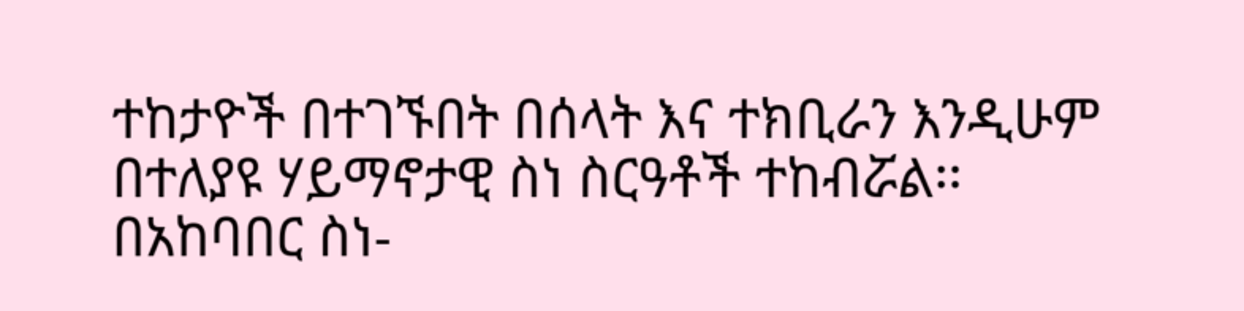ተከታዮች በተገኙበት በሰላት እና ተክቢራን እንዲሁም በተለያዩ ሃይማኖታዊ ስነ ስርዓቶች ተከብሯል፡፡ በአከባበር ስነ-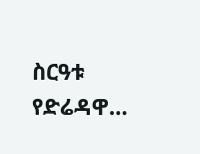ስርዓቱ የድሬዳዋ…